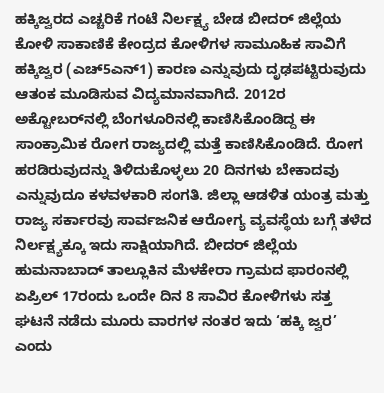ಹಕ್ಕಿಜ್ವರದ ಎಚ್ಚರಿಕೆ ಗಂಟೆ ನಿರ್ಲಕ್ಷ್ಯ ಬೇಡ ಬೀದರ್‌ ಜಿಲ್ಲೆಯ ಕೋಳಿ ಸಾಕಾಣಿಕೆ ಕೇಂದ್ರದ ಕೋಳಿಗಳ ಸಾಮೂಹಿಕ ಸಾವಿಗೆ ಹಕ್ಕಿಜ್ವರ (ಎಚ್‌5ಎನ್‌1) ಕಾರಣ ಎನ್ನುವುದು ದೃಢಪಟ್ಟಿರುವುದು ಆತಂಕ ಮೂಡಿಸುವ ವಿದ್ಯಮಾನವಾಗಿದೆ. 2012ರ ಅಕ್ಟೋಬರ್‌ನಲ್ಲಿ ಬೆಂಗಳೂರಿನಲ್ಲಿ ಕಾಣಿಸಿಕೊಂಡಿದ್ದ ಈ ಸಾಂಕ್ರಾಮಿಕ ರೋಗ ರಾಜ್ಯದಲ್ಲಿ ಮತ್ತೆ ಕಾಣಿಸಿಕೊಂಡಿದೆ. ರೋಗ ಹರಡಿರುವುದನ್ನು ತಿಳಿದುಕೊಳ್ಳಲು 20 ದಿನಗಳು ಬೇಕಾದವು ಎನ್ನುವುದೂ ಕಳವಳಕಾರಿ ಸಂಗತಿ. ಜಿಲ್ಲಾ ಆಡಳಿತ ಯಂತ್ರ ಮತ್ತು ರಾಜ್ಯ ಸರ್ಕಾರವು ಸಾರ್ವಜನಿಕ ಆರೋಗ್ಯ ವ್ಯವಸ್ಥೆಯ ಬಗ್ಗೆ ತಳೆದ ನಿರ್ಲಕ್ಷ್ಯಕ್ಕೂ ಇದು ಸಾಕ್ಷಿಯಾಗಿದೆ. ಬೀದರ್‌ ಜಿಲ್ಲೆಯ ಹುಮನಾಬಾದ್ ತಾಲ್ಲೂಕಿನ ಮೆಳಕೇರಾ ಗ್ರಾಮದ ಫಾರಂನಲ್ಲಿ ಏಪ್ರಿಲ್‌ 17ರಂದು ಒಂದೇ ದಿನ 8 ಸಾವಿರ ಕೋಳಿಗಳು ಸತ್ತ ಘಟನೆ ನಡೆದು ಮೂರು ವಾರಗಳ ನಂತರ ಇದು ‘ಹಕ್ಕಿ ಜ್ವರ’ ಎಂದು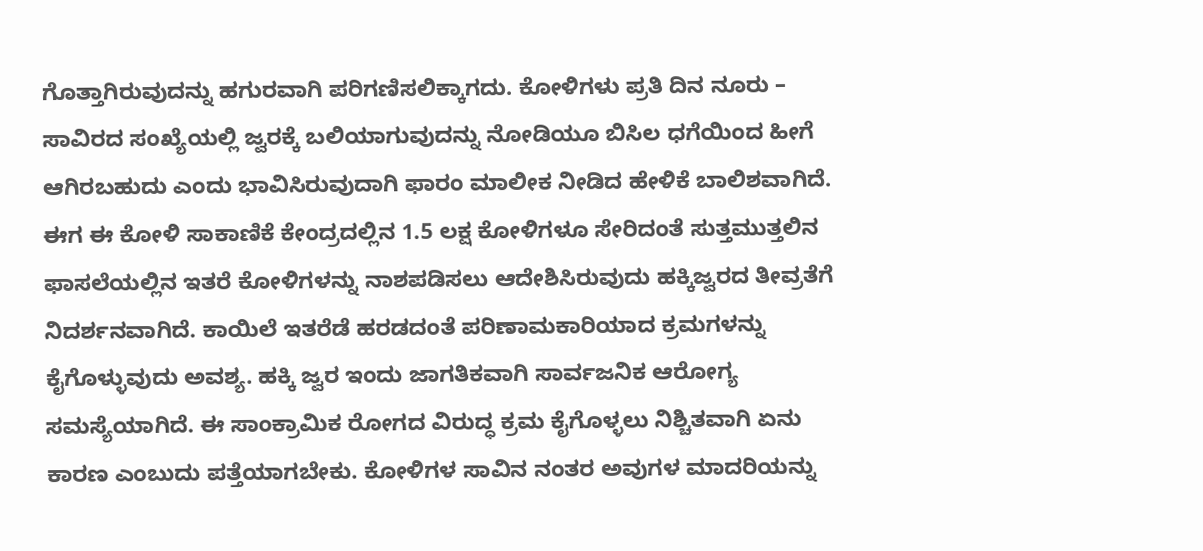ಗೊತ್ತಾಗಿರುವುದನ್ನು ಹಗುರವಾಗಿ ಪರಿಗಣಿಸಲಿಕ್ಕಾಗದು. ಕೋಳಿಗಳು ಪ್ರತಿ ದಿನ ನೂರು – ಸಾವಿರದ ಸಂಖ್ಯೆಯಲ್ಲಿ ಜ್ವರಕ್ಕೆ ಬಲಿಯಾಗುವುದನ್ನು ನೋಡಿಯೂ ಬಿಸಿಲ ಧಗೆಯಿಂದ ಹೀಗೆ ಆಗಿರಬಹುದು ಎಂದು ಭಾವಿಸಿರುವುದಾಗಿ ಫಾರಂ ಮಾಲೀಕ ನೀಡಿದ ಹೇಳಿಕೆ ಬಾಲಿಶವಾಗಿದೆ. ಈಗ ಈ ಕೋಳಿ ಸಾಕಾಣಿಕೆ ಕೇಂದ್ರದಲ್ಲಿನ 1.5 ಲಕ್ಷ ಕೋಳಿಗಳೂ ಸೇರಿದಂತೆ ಸುತ್ತಮುತ್ತಲಿನ ಫಾಸಲೆಯಲ್ಲಿನ ಇತರೆ ಕೋಳಿಗಳನ್ನು ನಾಶಪಡಿಸಲು ಆದೇಶಿಸಿರುವುದು ಹಕ್ಕಿಜ್ವರದ ತೀವ್ರತೆಗೆ ನಿದರ್ಶನವಾಗಿದೆ. ಕಾಯಿಲೆ ಇತರೆಡೆ ಹರಡದಂತೆ ಪರಿಣಾಮಕಾರಿಯಾದ ಕ್ರಮಗಳನ್ನು ಕೈಗೊಳ್ಳುವುದು ಅವಶ್ಯ. ಹಕ್ಕಿ ಜ್ವರ ಇಂದು ಜಾಗತಿಕವಾಗಿ ಸಾರ್ವಜನಿಕ ಆರೋಗ್ಯ ಸಮಸ್ಯೆಯಾಗಿದೆ. ಈ ಸಾಂಕ್ರಾಮಿಕ ರೋಗದ ವಿರುದ್ಧ ಕ್ರಮ ಕೈಗೊಳ್ಳಲು ನಿಶ್ಚಿತವಾಗಿ ಏನು ಕಾರಣ ಎಂಬುದು ಪತ್ತೆಯಾಗಬೇಕು. ಕೋಳಿಗಳ ಸಾವಿನ ನಂತರ ಅವುಗಳ ಮಾದರಿಯನ್ನು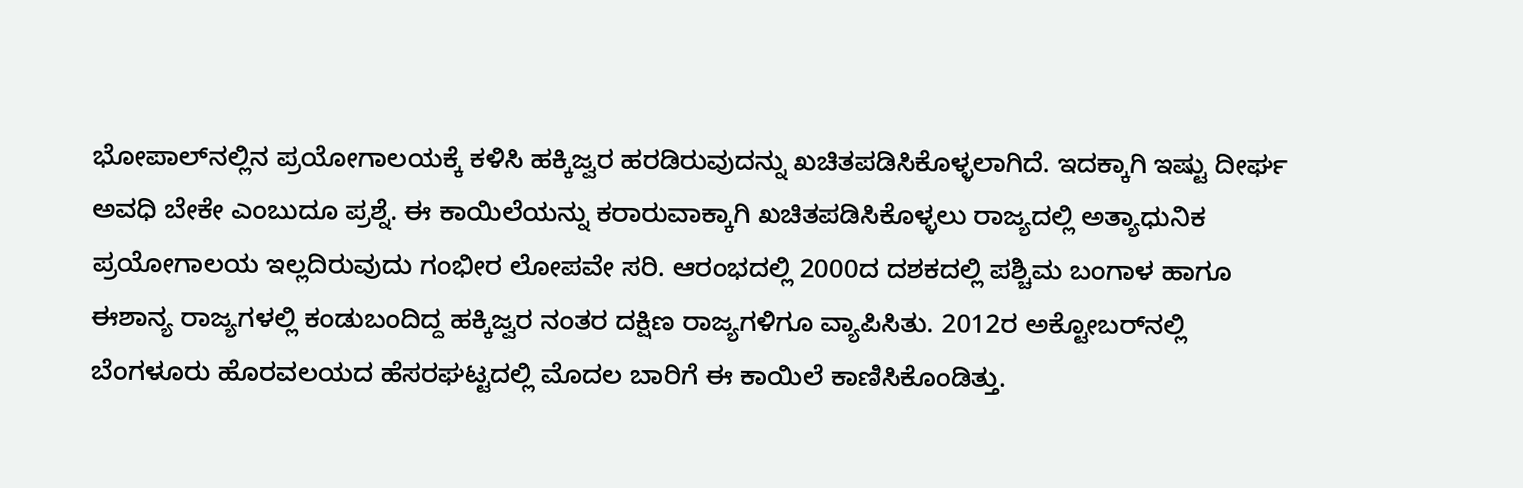ಭೋಪಾಲ್‌ನಲ್ಲಿನ ಪ್ರಯೋಗಾಲಯಕ್ಕೆ ಕಳಿಸಿ ಹಕ್ಕಿಜ್ವರ ಹರಡಿರುವುದನ್ನು ಖಚಿತಪಡಿಸಿಕೊಳ್ಳಲಾಗಿದೆ. ಇದಕ್ಕಾಗಿ ಇಷ್ಟು ದೀರ್ಘ ಅವಧಿ ಬೇಕೇ ಎಂಬುದೂ ಪ್ರಶ್ನೆ. ಈ ಕಾಯಿಲೆಯನ್ನು ಕರಾರುವಾಕ್ಕಾಗಿ ಖಚಿತಪಡಿಸಿಕೊಳ್ಳಲು ರಾಜ್ಯದಲ್ಲಿ ಅತ್ಯಾಧುನಿಕ ಪ್ರಯೋಗಾಲಯ ಇಲ್ಲದಿರುವುದು ಗಂಭೀರ ಲೋಪವೇ ಸರಿ. ಆರಂಭದಲ್ಲಿ 2000ದ ದಶಕದಲ್ಲಿ ಪಶ್ಚಿಮ ಬಂಗಾಳ ಹಾಗೂ ಈಶಾನ್ಯ ರಾಜ್ಯಗಳಲ್ಲಿ ಕಂಡುಬಂದಿದ್ದ ಹಕ್ಕಿಜ್ವರ ನಂತರ ದಕ್ಷಿಣ ರಾಜ್ಯಗಳಿಗೂ ವ್ಯಾಪಿಸಿತು. 2012ರ ಅಕ್ಟೋಬರ್‌ನಲ್ಲಿ ಬೆಂಗಳೂರು ಹೊರವಲಯದ ಹೆಸರಘಟ್ಟದಲ್ಲಿ ಮೊದಲ ಬಾರಿಗೆ ಈ ಕಾಯಿಲೆ ಕಾಣಿಸಿಕೊಂಡಿತ್ತು.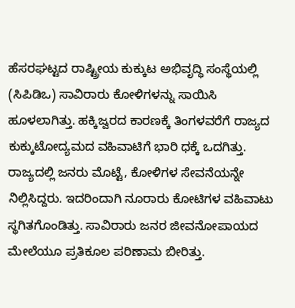ಹೆಸರಘಟ್ಟದ ರಾಷ್ಟ್ರೀಯ ಕುಕ್ಕುಟ ಅಭಿವೃದ್ಧಿ ಸಂಸ್ಥೆಯಲ್ಲಿ (ಸಿಪಿಡಿಒ) ಸಾವಿರಾರು ಕೋಳಿಗಳನ್ನು ಸಾಯಿಸಿ ಹೂಳಲಾಗಿತ್ತು. ಹಕ್ಕಿಜ್ವರದ ಕಾರಣಕ್ಕೆ ತಿಂಗಳವರೆಗೆ ರಾಜ್ಯದ ಕುಕ್ಕುಟೋದ್ಯಮದ ವಹಿವಾಟಿಗೆ ಭಾರಿ ಧಕ್ಕೆ ಒದಗಿತ್ತು. ರಾಜ್ಯದಲ್ಲಿ ಜನರು ಮೊಟ್ಟೆ, ಕೋಳಿಗಳ ಸೇವನೆಯನ್ನೇ ನಿಲ್ಲಿಸಿದ್ದರು. ಇದರಿಂದಾಗಿ ನೂರಾರು ಕೋಟಿಗಳ ವಹಿವಾಟು ಸ್ಥಗಿತಗೊಂಡಿತ್ತು. ಸಾವಿರಾರು ಜನರ ಜೀವನೋಪಾಯದ ಮೇಲೆಯೂ ಪ್ರತಿಕೂಲ ಪರಿಣಾಮ ಬೀರಿತ್ತು.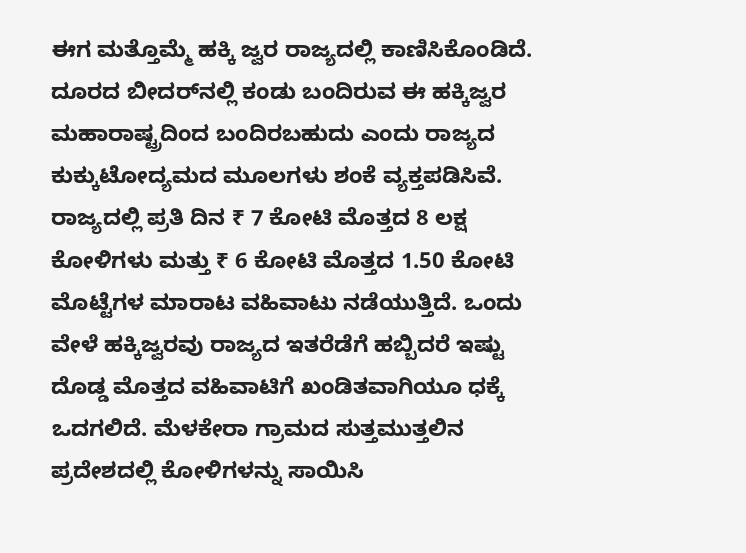ಈಗ ಮತ್ತೊಮ್ಮೆ ಹಕ್ಕಿ ಜ್ವರ ರಾಜ್ಯದಲ್ಲಿ ಕಾಣಿಸಿಕೊಂಡಿದೆ. ದೂರದ ಬೀದರ್‌ನಲ್ಲಿ ಕಂಡು ಬಂದಿರುವ ಈ ಹಕ್ಕಿಜ್ವರ ಮಹಾರಾಷ್ಟ್ರದಿಂದ ಬಂದಿರಬಹುದು ಎಂದು ರಾಜ್ಯದ ಕುಕ್ಕುಟೋದ್ಯಮದ ಮೂಲಗಳು ಶಂಕೆ ವ್ಯಕ್ತಪಡಿಸಿವೆ. ರಾಜ್ಯದಲ್ಲಿ ಪ್ರತಿ ದಿನ ₹ 7 ಕೋಟಿ ಮೊತ್ತದ 8 ಲಕ್ಷ ಕೋಳಿಗಳು ಮತ್ತು ₹ 6 ಕೋಟಿ ಮೊತ್ತದ 1.50 ಕೋಟಿ ಮೊಟ್ಟೆಗಳ ಮಾರಾಟ ವಹಿವಾಟು ನಡೆಯುತ್ತಿದೆ. ಒಂದು ವೇಳೆ ಹಕ್ಕಿಜ್ವರವು ರಾಜ್ಯದ ಇತರೆಡೆಗೆ ಹಬ್ಬಿದರೆ ಇಷ್ಟು ದೊಡ್ಡ ಮೊತ್ತದ ವಹಿವಾಟಿಗೆ ಖಂಡಿತವಾಗಿಯೂ ಧಕ್ಕೆ ಒದಗಲಿದೆ. ಮೆಳಕೇರಾ ಗ್ರಾಮದ ಸುತ್ತಮುತ್ತಲಿನ ಪ್ರದೇಶದಲ್ಲಿ ಕೋಳಿಗಳನ್ನು ಸಾಯಿಸಿ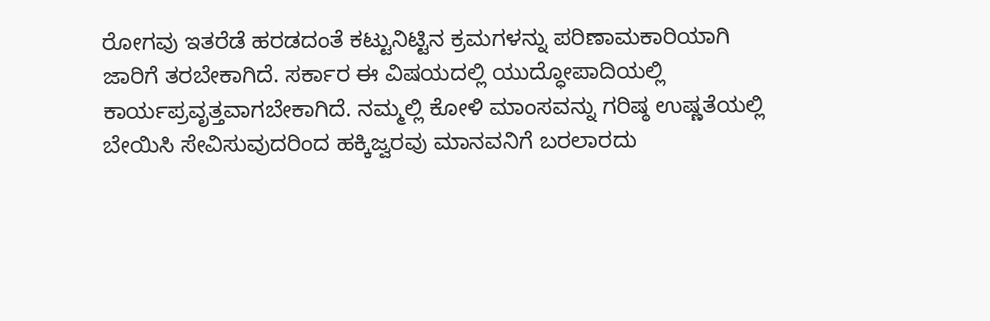ರೋಗವು ಇತರೆಡೆ ಹರಡದಂತೆ ಕಟ್ಟುನಿಟ್ಟಿನ ಕ್ರಮಗಳನ್ನು ಪರಿಣಾಮಕಾರಿಯಾಗಿ ಜಾರಿಗೆ ತರಬೇಕಾಗಿದೆ. ಸರ್ಕಾರ ಈ ವಿಷಯದಲ್ಲಿ ಯುದ್ಧೋಪಾದಿಯಲ್ಲಿ ಕಾರ್ಯಪ್ರವೃತ್ತವಾಗಬೇಕಾಗಿದೆ. ನಮ್ಮಲ್ಲಿ ಕೋಳಿ ಮಾಂಸವನ್ನು ಗರಿಷ್ಠ ಉಷ್ಣತೆಯಲ್ಲಿ ಬೇಯಿಸಿ ಸೇವಿಸುವುದರಿಂದ ಹಕ್ಕಿಜ್ವರವು ಮಾನವನಿಗೆ ಬರಲಾರದು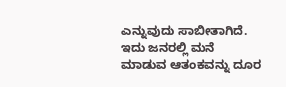ಎನ್ನುವುದು ಸಾಬೀತಾಗಿದೆ. ಇದು ಜನರಲ್ಲಿ ಮನೆ ಮಾಡುವ ಆತಂಕವನ್ನು ದೂರ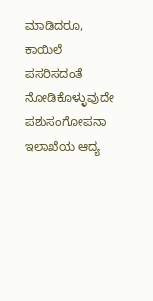ಮಾಡಿದರೂ, ಕಾಯಿಲೆ ಪಸರಿಸದಂತೆ ನೋಡಿಕೊಳ್ಳುವುದೇ ಪಶುಸಂಗೋಪನಾ ಇಲಾಖೆಯ ಆದ್ಯ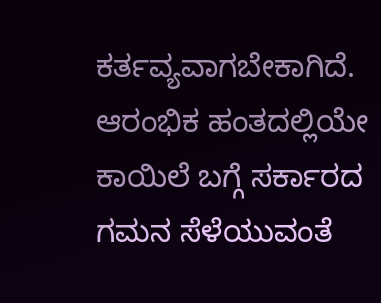ಕರ್ತವ್ಯವಾಗಬೇಕಾಗಿದೆ. ಆರಂಭಿಕ ಹಂತದಲ್ಲಿಯೇ ಕಾಯಿಲೆ ಬಗ್ಗೆ ಸರ್ಕಾರದ ಗಮನ ಸೆಳೆಯುವಂತೆ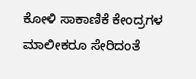ಕೋಳಿ ಸಾಕಾಣಿಕೆ ಕೇಂದ್ರಗಳ ಮಾಲೀಕರೂ ಸೇರಿದಂತೆ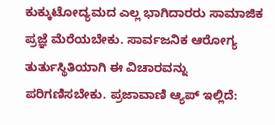ಕುಕ್ಕುಟೋದ್ಯಮದ ಎಲ್ಲ ಭಾಗಿದಾರರು ಸಾಮಾಜಿಕ ಪ್ರಜ್ಞೆ ಮೆರೆಯಬೇಕು. ಸಾರ್ವಜನಿಕ ಆರೋಗ್ಯ ತುರ್ತುಸ್ಥಿತಿಯಾಗಿ ಈ ವಿಚಾರವನ್ನು ಪರಿಗಣಿಸಬೇಕು. ಪ್ರಜಾವಾಣಿ ಆ್ಯಪ್ ಇಲ್ಲಿದೆ: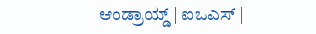ಆಂಡ್ರಾಯ್ಡ್ | ಐಒಎಸ್ |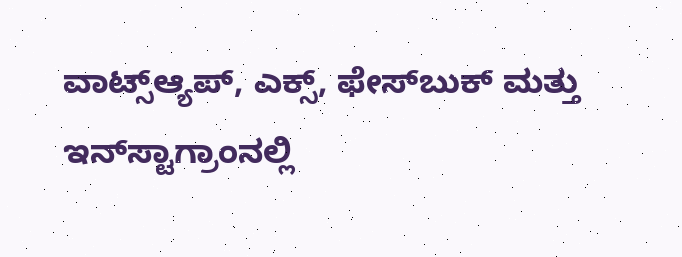ವಾಟ್ಸ್ಆ್ಯಪ್, ಎಕ್ಸ್, ಫೇಸ್‌ಬುಕ್ ಮತ್ತು ಇನ್‌ಸ್ಟಾಗ್ರಾಂನಲ್ಲಿ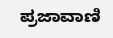ಪ್ರಜಾವಾಣಿ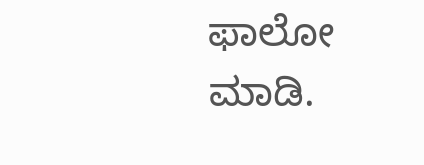ಫಾಲೋ ಮಾಡಿ.